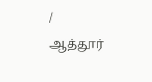/
ஆத்தூர்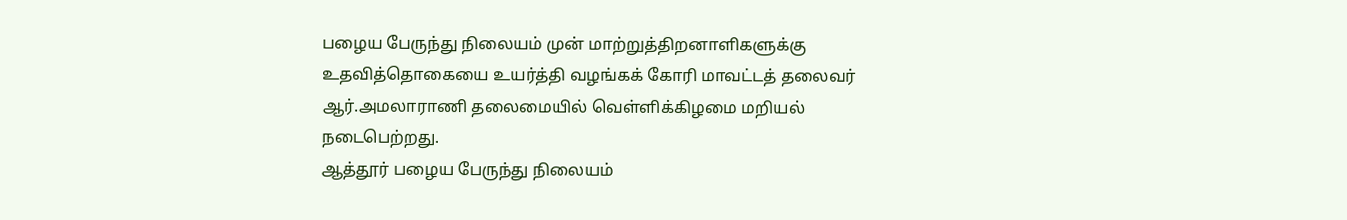பழைய பேருந்து நிலையம் முன் மாற்றுத்திறனாளிகளுக்கு உதவித்தொகையை உயர்த்தி வழங்கக் கோரி மாவட்டத் தலைவர் ஆர்.அமலாராணி தலைமையில் வெள்ளிக்கிழமை மறியல் நடைபெற்றது.
ஆத்தூர் பழைய பேருந்து நிலையம்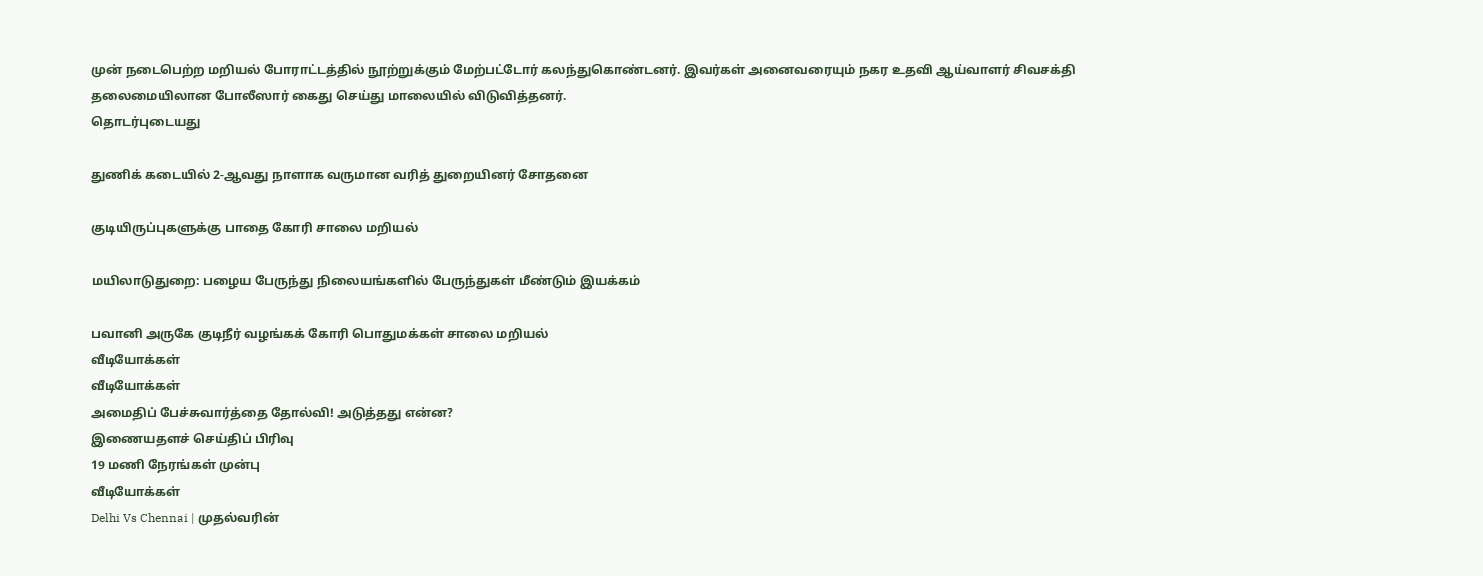முன் நடைபெற்ற மறியல் போராட்டத்தில் நூற்றுக்கும் மேற்பட்டோர் கலந்துகொண்டனர். இவர்கள் அனைவரையும் நகர உதவி ஆய்வாளர் சிவசக்தி தலைமையிலான போலீஸார் கைது செய்து மாலையில் விடுவித்தனர்.
தொடர்புடையது

துணிக் கடையில் 2-ஆவது நாளாக வருமான வரித் துறையினர் சோதனை

குடியிருப்புகளுக்கு பாதை கோரி சாலை மறியல்

மயிலாடுதுறை: பழைய பேருந்து நிலையங்களில் பேருந்துகள் மீண்டும் இயக்கம்

பவானி அருகே குடிநீர் வழங்கக் கோரி பொதுமக்கள் சாலை மறியல்
வீடியோக்கள்
வீடியோக்கள்
அமைதிப் பேச்சுவார்த்தை தோல்வி! அடுத்தது என்ன?
இணையதளச் செய்திப் பிரிவு
19 மணி நேரங்கள் முன்பு
வீடியோக்கள்
Delhi Vs Chennai | முதல்வரின்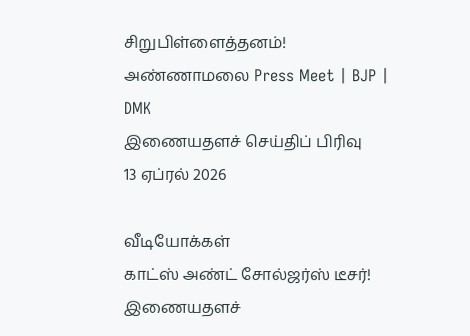சிறுபிள்ளைத்தனம்! அண்ணாமலை Press Meet | BJP | DMK
இணையதளச் செய்திப் பிரிவு
13 ஏப்ரல் 2026

வீடியோக்கள்
காட்ஸ் அண்ட் சோல்ஜர்ஸ் டீசர்!
இணையதளச்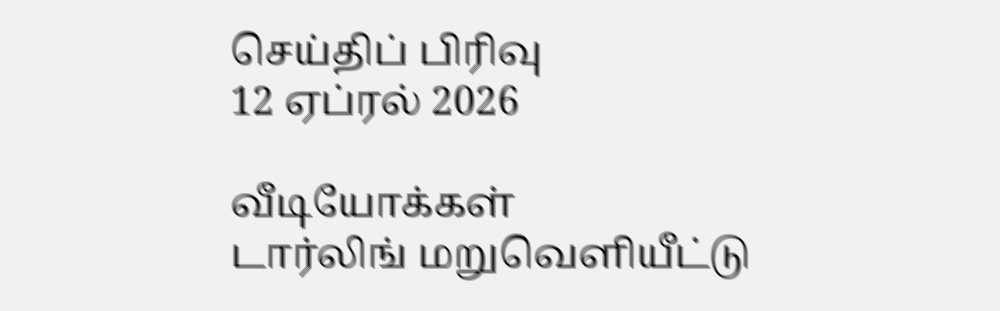செய்திப் பிரிவு
12 ஏப்ரல் 2026

வீடியோக்கள்
டார்லிங் மறுவெளியீட்டு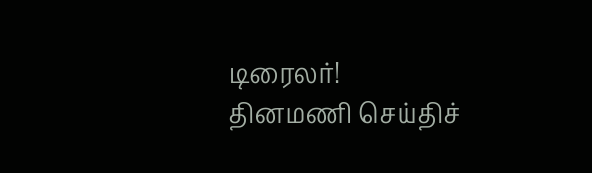டிரைலர்!
தினமணி செய்திச்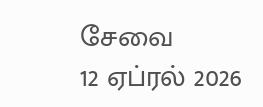சேவை
12 ஏப்ரல் 2026